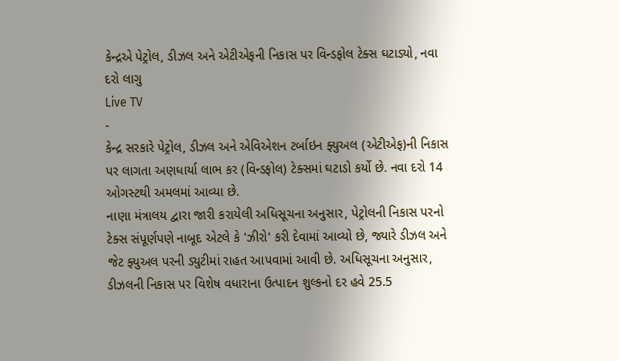કેન્દ્રએ પેટ્રોલ, ડીઝલ અને એટીએફની નિકાસ પર વિન્ડફોલ ટેક્સ ઘટાડ્યો, નવા દરો લાગુ
Live TV
-
કેન્દ્ર સરકારે પેટ્રોલ, ડીઝલ અને એવિએશન ટર્બાઇન ફ્યુઅલ (એટીએફ)ની નિકાસ પર લાગતા અણધાર્યા લાભ કર (વિન્ડફોલ) ટેક્સમાં ઘટાડો કર્યો છે. નવા દરો 14 ઓગસ્ટથી અમલમાં આવ્યા છે.
નાણા મંત્રાલય દ્વારા જારી કરાયેલી અધિસૂચના અનુસાર, પેટ્રોલની નિકાસ પરનો ટેક્સ સંપૂર્ણપણે નાબૂદ એટલે કે 'ઝીરો' કરી દેવામાં આવ્યો છે, જ્યારે ડીઝલ અને જેટ ફ્યુઅલ પરની ડ્યુટીમાં રાહત આપવામાં આવી છે. અધિસૂચના અનુસાર, ડીઝલની નિકાસ પર વિશેષ વધારાના ઉત્પાદન શુલ્કનો દર હવે 25.5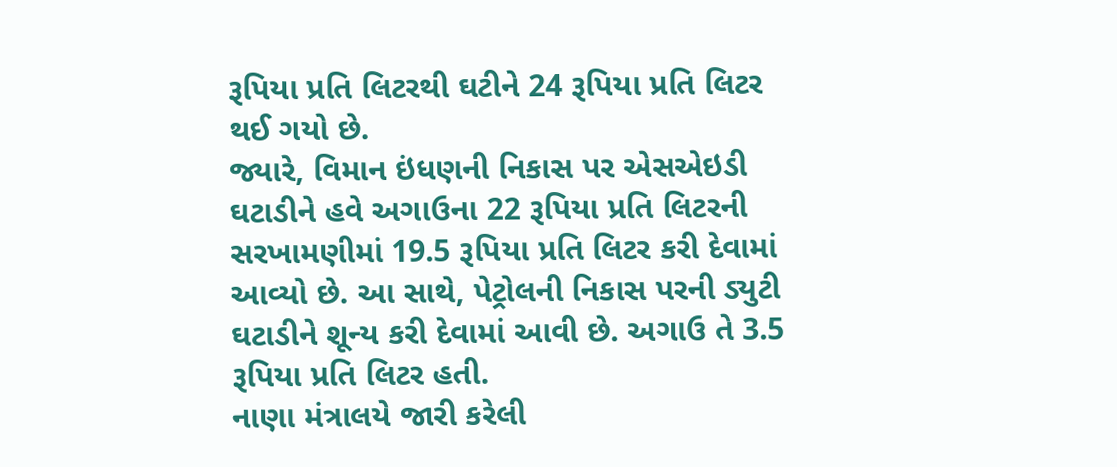રૂપિયા પ્રતિ લિટરથી ઘટીને 24 રૂપિયા પ્રતિ લિટર થઈ ગયો છે.
જ્યારે, વિમાન ઇંધણની નિકાસ પર એસએઇડી ઘટાડીને હવે અગાઉના 22 રૂપિયા પ્રતિ લિટરની સરખામણીમાં 19.5 રૂપિયા પ્રતિ લિટર કરી દેવામાં આવ્યો છે. આ સાથે, પેટ્રોલની નિકાસ પરની ડ્યુટી ઘટાડીને શૂન્ય કરી દેવામાં આવી છે. અગાઉ તે 3.5 રૂપિયા પ્રતિ લિટર હતી.
નાણા મંત્રાલયે જારી કરેલી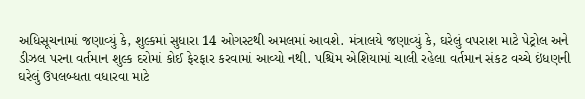અધિસૂચનામાં જણાવ્યું કે, શુલ્કમાં સુધારા 14 ઓગસ્ટથી અમલમાં આવશે. મંત્રાલયે જણાવ્યું કે, ઘરેલું વપરાશ માટે પેટ્રોલ અને ડીઝલ પરના વર્તમાન શુલ્ક દરોમાં કોઈ ફેરફાર કરવામાં આવ્યો નથી. પશ્ચિમ એશિયામાં ચાલી રહેલા વર્તમાન સંકટ વચ્ચે ઇંધણની ઘરેલું ઉપલબ્ધતા વધારવા માટે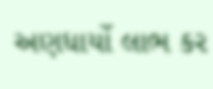અણધાર્યો લાભ કર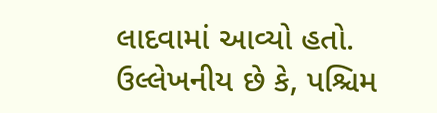લાદવામાં આવ્યો હતો.
ઉલ્લેખનીય છે કે, પશ્ચિમ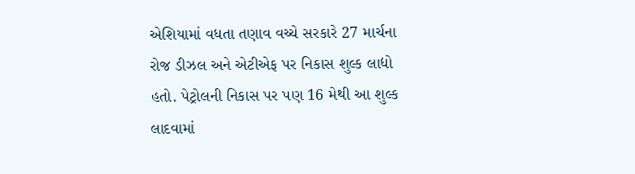એશિયામાં વધતા તણાવ વચ્ચે સરકારે 27 માર્ચના રોજ ડીઝલ અને એટીએફ પર નિકાસ શુલ્ક લાદ્યો હતો. પેટ્રોલની નિકાસ પર પણ 16 મેથી આ શુલ્ક લાદવામાં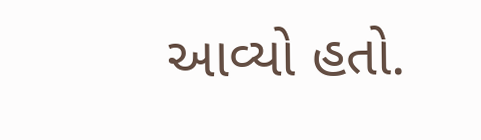આવ્યો હતો.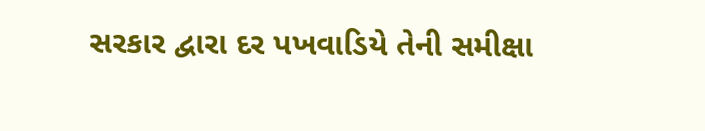સરકાર દ્વારા દર પખવાડિયે તેની સમીક્ષા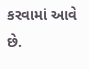કરવામાં આવે છે.